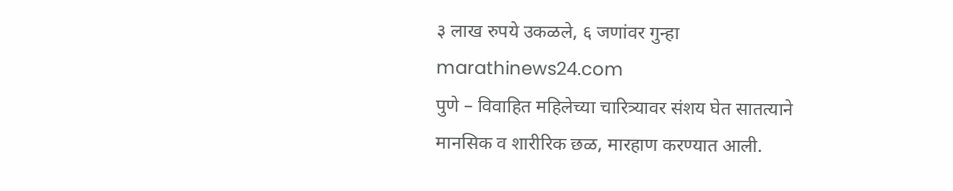३ लाख रुपये उकळले, ६ जणांवर गुन्हा
marathinews24.com
पुणे – विवाहित महिलेच्या चारित्र्यावर संशय घेत सातत्याने मानसिक व शारीरिक छळ, मारहाण करण्यात आली.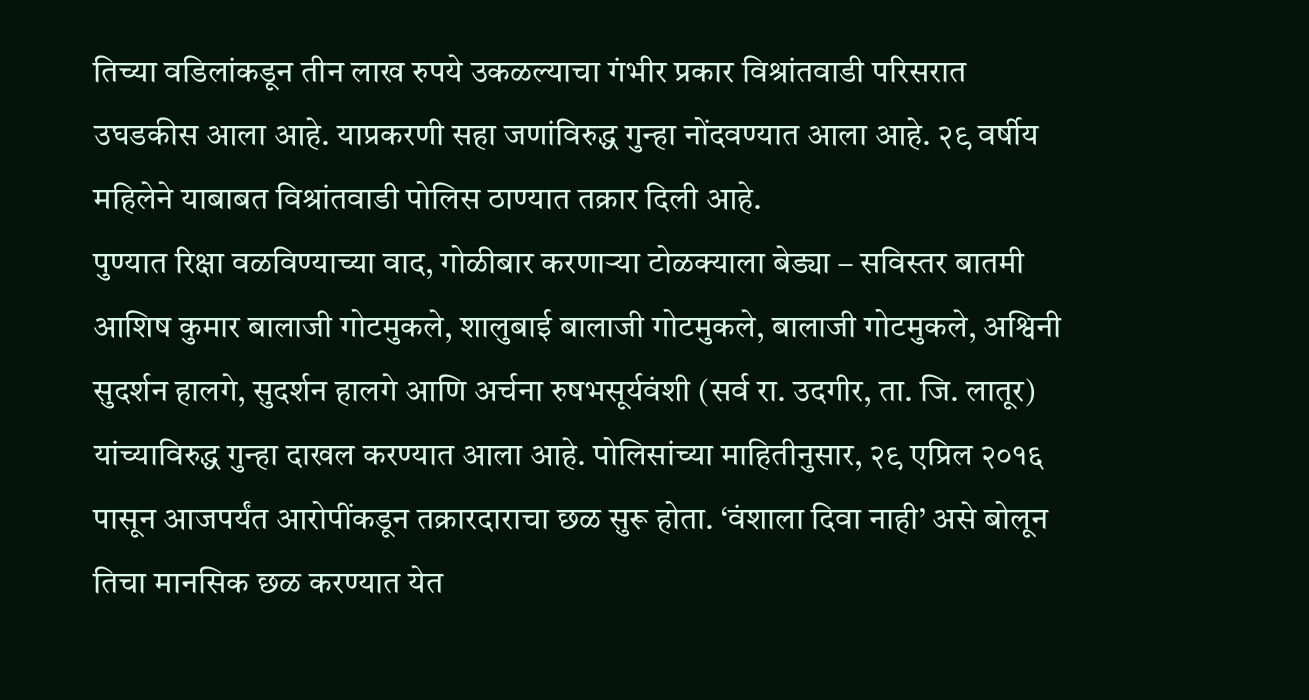तिच्या वडिलांकडून तीन लाख रुपये उकळल्याचा गंभीर प्रकार विश्रांतवाडी परिसरात उघडकीस आला आहे. याप्रकरणी सहा जणांविरुद्ध गुन्हा नोंदवण्यात आला आहे. २९ वर्षीय महिलेने याबाबत विश्रांतवाडी पोलिस ठाण्यात तक्रार दिली आहे.
पुण्यात रिक्षा वळविण्याच्या वाद, गोळीबार करणाऱ्या टोळक्याला बेड्या – सविस्तर बातमी
आशिष कुमार बालाजी गोटमुकले, शालुबाई बालाजी गोटमुकले, बालाजी गोटमुकले, अश्विनी सुदर्शन हालगे, सुदर्शन हालगे आणि अर्चना रुषभसूर्यवंशी (सर्व रा. उदगीर, ता. जि. लातूर) यांच्याविरुद्ध गुन्हा दाखल करण्यात आला आहे. पोलिसांच्या माहितीनुसार, २९ एप्रिल २०१६ पासून आजपर्यंत आरोपींकडून तक्रारदाराचा छळ सुरू होता. ‘वंशाला दिवा नाही’ असे बोलून तिचा मानसिक छळ करण्यात येत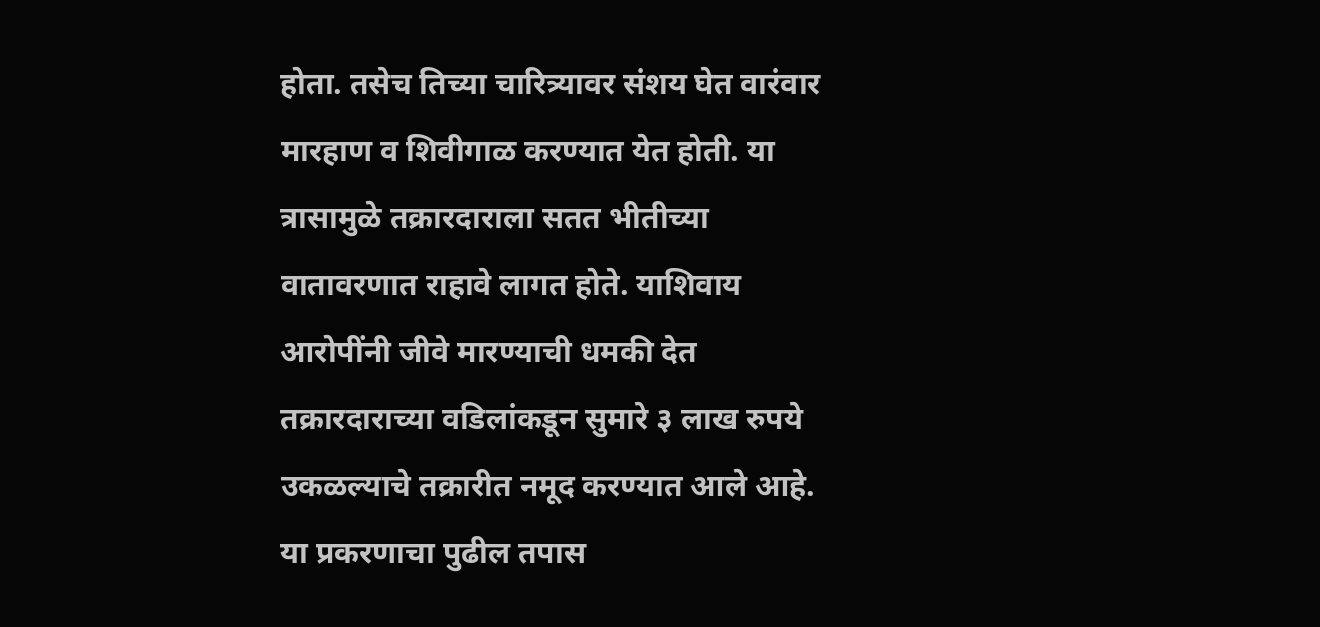होता. तसेच तिच्या चारित्र्यावर संशय घेत वारंवार मारहाण व शिवीगाळ करण्यात येत होती. या त्रासामुळे तक्रारदाराला सतत भीतीच्या वातावरणात राहावे लागत होते. याशिवाय आरोपींनी जीवे मारण्याची धमकी देत तक्रारदाराच्या वडिलांकडून सुमारे ३ लाख रुपये उकळल्याचे तक्रारीत नमूद करण्यात आले आहे. या प्रकरणाचा पुढील तपास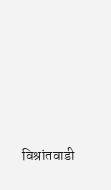विश्रांतवाडी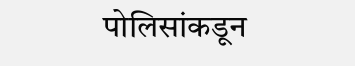पोलिसांकडून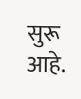सुरू आहे.